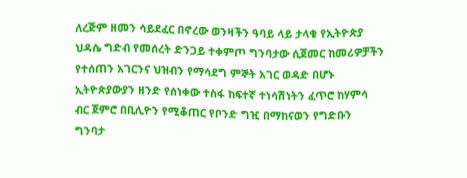ለረጅም ዘመን ሳይደፈር በኖረው ወንዛችን ዓባይ ላይ ታላቁ የኢትዮጵያ ህዳሴ ግድብ የመሰረት ድንጋይ ተቀምጦ ግንባታው ሲጀመር ከመሪዎቻችን የተሰጠን አገርንና ህዝብን የማሳደግ ምኞት አገር ወዳድ በሆኑ ኢትዮጵያውያን ዘንድ የሰነቀው ተስፋ ከፍተኛ ተነሳሽነትን ፈጥሮ ከሃምሳ ብር ጀምሮ በቢሊዮን የሚቆጠር የቦንድ ግዢ በማከናወን የግድቡን ግንባታ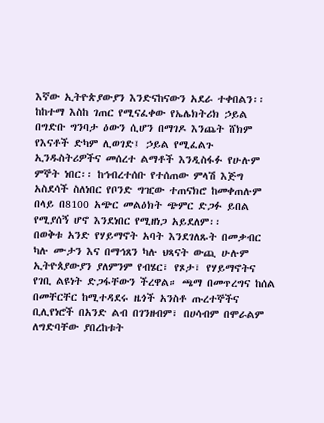እኛው ኢትዮጵያውያን እንድናከናውን አደራ ተቀበልን፡፡
ከከተማ እስከ ገጠር የሚናፈቀው የኤሌክትሪክ ኃይል በግድቡ ግንባታ ዕውን ሲሆን በማገዶ እንጨት ሸክም የእናቶች ድካም ሊወገድ፤ ኃይል የሚፈልጉ ኢንዱስትሪዎችና መሰረተ ልማቶች እንዲስፋፉ የሁሉም ምኞት ነበር፡፡ ከኅብረተሰቡ የተሰጠው ምላሽ እጅግ አስደሳች ስለነበር የቦንድ ግዢው ተጠናክሮ ከመቀጠሉም በላይ በ8100 አጭር መልዕክት ጭምር ድጋፉ ይበል የሚያሰኝ ሆኖ እንደነበር የሚዘነጋ አይደለም፡፡
በወቅቱ አንድ የሃይማኖት አባት እንደገለጹት በመቃብር ካሉ ሙታን እና በማኅጸን ካሉ ህጻናት ውጪ ሁሉም ኢትዮጰያውያን ያለምንም የብሄር፣ የጾታ፣ የሃይማኖትና የገቢ ልዩነት ድጋፋቸውን ችረዋል። ጫማ በመጥረግና ከሰል በመቸርቸር ከሚተዳደሩ ዜጎች አንስቶ ጡረተኞችና ቢሊየነሮች በአንድ ልብ በገንዘብም፣ በሀሳብም በሞራልም ለግድባቸው ያበረከቱት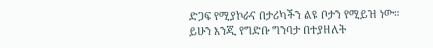ድጋፍ የሚያኮራና በታሪካችን ልዩ ቦታን የሚይዝ ነው።
ይሁን እንጂ የግድቡ ግንባታ በተያዘለት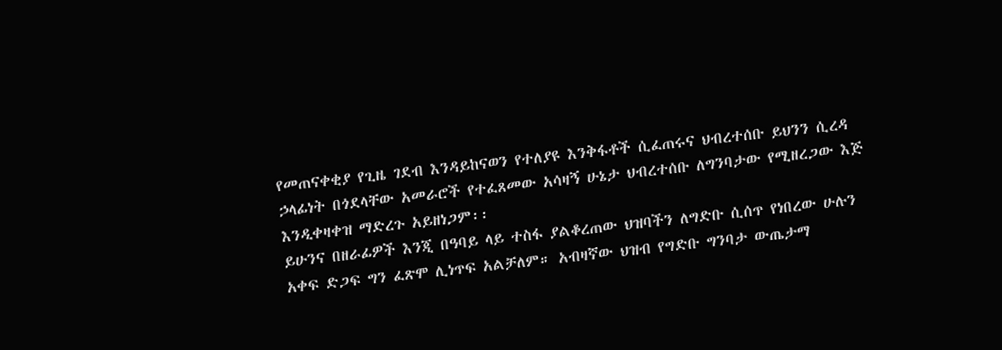የመጠናቀቂያ የጊዜ ገደብ እንዳይከናወን የተለያዩ እንቅፋቶች ሲፈጠሩና ህብረተሰቡ ይህንን ሲረዳ ኃላፊነት በጎደላቸው አመራሮች የተፈጸመው አሳዛኝ ሁኔታ ህብረተሰቡ ለግንባታው የሚዘረጋው እጅ እንዲቀዛቀዝ ማድረጉ አይዘነጋም፡፡
ይሁንና በዘራፊዎች እንጂ በዓባይ ላይ ተስፋ ያልቆረጠው ህዝባችን ለግድቡ ሲሰጥ የነበረው ሁሉን አቀፍ ድጋፍ ግን ፈጽሞ ሊነጥፍ አልቻለም። አብዛኛው ህዝብ የግድቡ ግንባታ ውጤታማ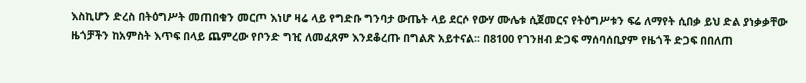እስኪሆን ድረስ በትዕግሥት መጠበቁን መርጦ እነሆ ዛሬ ላይ የግድቡ ግንባታ ውጤት ላይ ደርሶ የውሃ ሙሌቱ ሲጀመርና የትዕግሥቱን ፍሬ ለማየት ሲበቃ ይህ ድል ያነቃቃቸው ዜጎቻችን ከአምስት እጥፍ በላይ ጨምረው የቦንድ ግዢ ለመፈጸም እንደቆረጡ በግልጽ አይተናል፡፡ በ8100 የገንዘብ ድጋፍ ማሰባሰቢያም የዜጎች ድጋፍ በበለጠ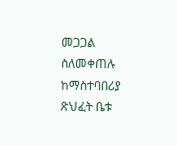መጋጋል ስለመቀጠሉ ከማስተባበሪያ ጽህፈት ቤቱ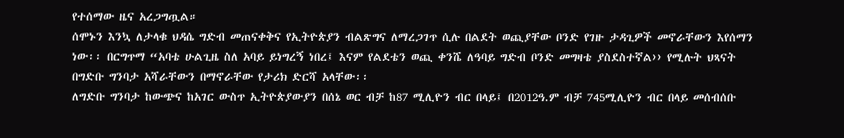የተሰማው ዜና አረጋግጧል።
ሰሞኑን እንኳ ለታላቁ ህዳሴ ግድብ መጠናቀቅና የኢትዮጵያን ብልጽግና ለማረጋገጥ ሲሉ በልደት ወጪያቸው ቦንድ የገዙ ታዳጊዎች መኖራቸውን እየሰማን ነው፡፡ በርግጥማ “አባቴ ሁልጊዜ ስለ አባይ ይነግረኝ ነበረ፤ እናም የልደቴን ወጪ ቀንሼ ለዓባይ ግድብ ቦንድ መግዛቴ ያስደስተኛል›› የሚሉት ህጻናት በግድቡ ግንባታ አሻራቸውን በማኖራቸው የታሪክ ድርሻ አላቸው፡፡
ለግድቡ ግንባታ ከውጭና ከአገር ውስጥ ኢትዮጵያውያን በሰኔ ወር ብቻ ከ87 ሚሊዮን ብር በላይ፤ በ2012ዓ.ም ብቻ 745ሚሊዮን ብር በላይ መሰብሰቡ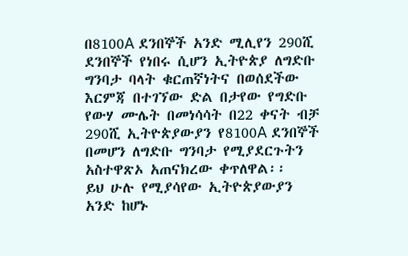በ8100A ደንበኞች አንድ ሚሊየን 290ሺ ደንበኞች የነበሩ ሲሆን ኢትዮጵያ ለግድቡ ግንባታ ባላት ቁርጠኛነትና በወሰደችው እርምጃ በተገኘው ድል በታየው የግድቡ የውሃ ሙሌት በመነሳሳት በ22 ቀናት ብቻ 290ሺ ኢትዮጵያውያን የ8100A ደንበኞች በመሆን ለግድቡ ግንባታ የሚያደርጉትን አስተዋጽኦ አጠናክረው ቀጥለዋል፡፡
ይህ ሁሉ የሚያሳየው ኢትዮጵያውያን አንድ ከሆኑ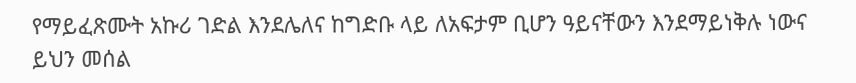የማይፈጽሙት አኩሪ ገድል እንደሌለና ከግድቡ ላይ ለአፍታም ቢሆን ዓይናቸውን እንደማይነቅሉ ነውና ይህን መሰል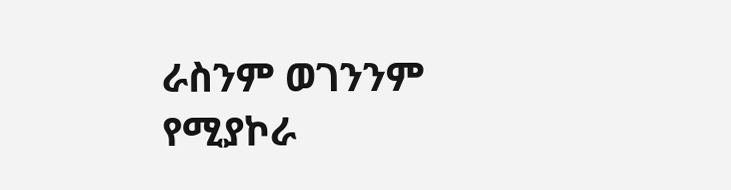ራስንም ወገንንም የሚያኮራ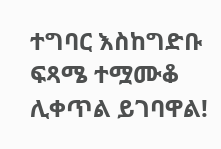ተግባር እስከግድቡ ፍጻሜ ተሟሙቆ ሊቀጥል ይገባዋል!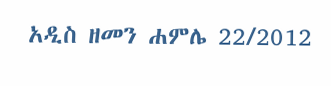አዲስ ዘመን ሐምሌ 22/2012